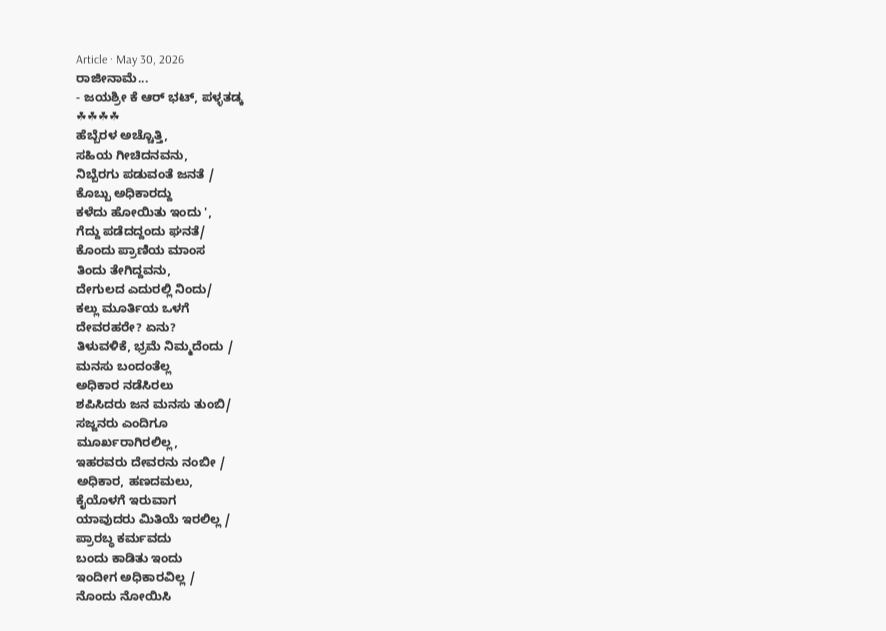Article · May 30, 2026
ರಾಜೀನಾಮೆ...
- ಜಯಶ್ರೀ ಕೆ ಆರ್ ಭಟ್, ಪಳ್ಳತಡ್ಕ
☘☘☘☘
ಹೆಬ್ಬೆರಳ ಅಚ್ಚೊತ್ತಿ,
ಸಹಿಯ ಗೀಚಿದನವನು,
ನಿಬ್ಬೆರಗು ಪಡುವಂತೆ ಜನತೆ /
ಕೊಬ್ಬು ಅಧಿಕಾರದ್ದು
ಕಳೆದು ಹೋಯಿತು ಇಂದು ',
ಗೆದ್ದು ಪಡೆದದ್ದಂದು ಘನತೆ/
ಕೊಂದು ಪ್ರಾಣಿಯ ಮಾಂಸ
ತಿಂದು ತೇಗಿದ್ದವನು,
ದೇಗುಲದ ಎದುರಲ್ಲಿ ನಿಂದು/
ಕಲ್ಲು ಮೂರ್ತಿಯ ಒಳಗೆ
ದೇವರಹರೇ? ಏನು?
ತಿಳುವಳಿಕೆ, ಭ್ರಮೆ ನಿಮ್ಮದೆಂದು /
ಮನಸು ಬಂದಂತೆಲ್ಲ
ಅಧಿಕಾರ ನಡೆಸಿರಲು
ಶಪಿಸಿದರು ಜನ ಮನಸು ತುಂಬಿ/
ಸಜ್ಜನರು ಎಂದಿಗೂ
ಮೂರ್ಖರಾಗಿರಲಿಲ್ಲ,
ಇಹರವರು ದೇವರನು ನಂಬೀ /
ಅಧಿಕಾರ, ಹಣದಮಲು,
ಕೈಯೊಳಗೆ ಇರುವಾಗ
ಯಾವುದರು ಮಿತಿಯೆ ಇರಲಿಲ್ಲ /
ಪ್ರಾರಬ್ಧ ಕರ್ಮವದು
ಬಂದು ಕಾಡಿತು ಇಂದು
ಇಂದೀಗ ಅಧಿಕಾರವಿಲ್ಲ /
ನೊಂದು ನೋಯಿಸಿ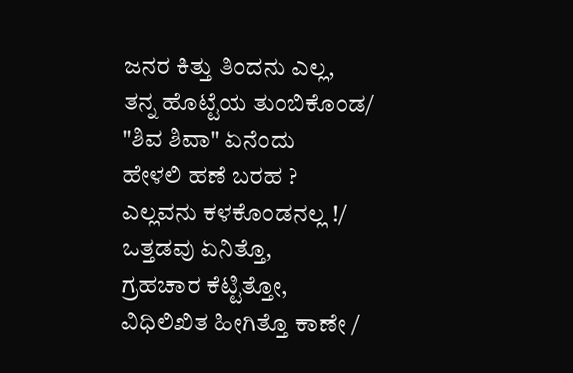ಜನರ ಕಿತ್ತು ತಿಂದನು ಎಲ್ಲ,
ತನ್ನ ಹೊಟ್ಟೆಯ ತುಂಬಿಕೊಂಡ/
"ಶಿವ ಶಿವಾ" ಏನೆಂದು
ಹೇಳಲಿ ಹಣೆ ಬರಹ ?
ಎಲ್ಲವನು ಕಳಕೊಂಡನಲ್ಲ !/
ಒತ್ತಡವು ಏನಿತ್ತೊ,
ಗ್ರಹಚಾರ ಕೆಟ್ಟಿತ್ತೋ,
ವಿಧಿಲಿಖಿತ ಹೀಗಿತ್ತೊ ಕಾಣೇ /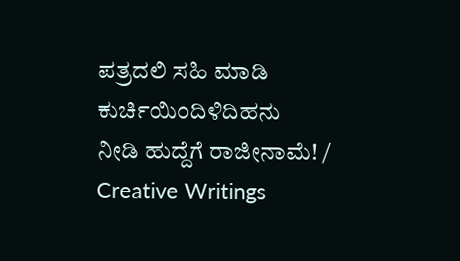ಪತ್ರದಲಿ ಸಹಿ ಮಾಡಿ
ಕುರ್ಚಿಯಿಂದಿಳಿದಿಹನು
ನೀಡಿ ಹುದ್ದೆಗೆ ರಾಜೀನಾಮೆ! /
Creative Writings